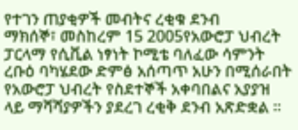የተገን ጠያቂዎች መብትና ረቂቁ ደንብ
ማክሰኞ፣ መስከረም 15 2005የአውሮፓ ህብረት ፓርላማ የሲቪል ነፃነት ኮሚቴ ባለፈው ሳምንት ረቡዕ ባካሄደው ድምፅ አሰጣጥ አሁን በሚሰራበት የአውሮፓ ህብረት የስደተኞች አቀባበልና አያያዝ ላይ ማሻሻያዎችን ያደረገ ረቂቅ ደንብ አጽድቋል ።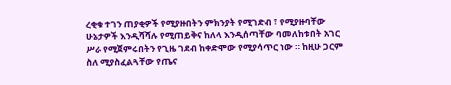ረቂቁ ተገን ጠያቂዎች የሚያዙበትን ምክንያት የሚገድብ ፣ የሚያዙባቸው ሁኔታዎች እንዲሻሻሉ የሚጠይቅና ከለላ እንዲሰጣቸው ባመለከቱበት አገር ሥራ የሚጀምሩበትን የጊዜ ገደብ ከቀድሞው የሚያሳጥር ነው ። ከዚሁ ጋርም ስለ ሚያስፈልጓቸው የጤና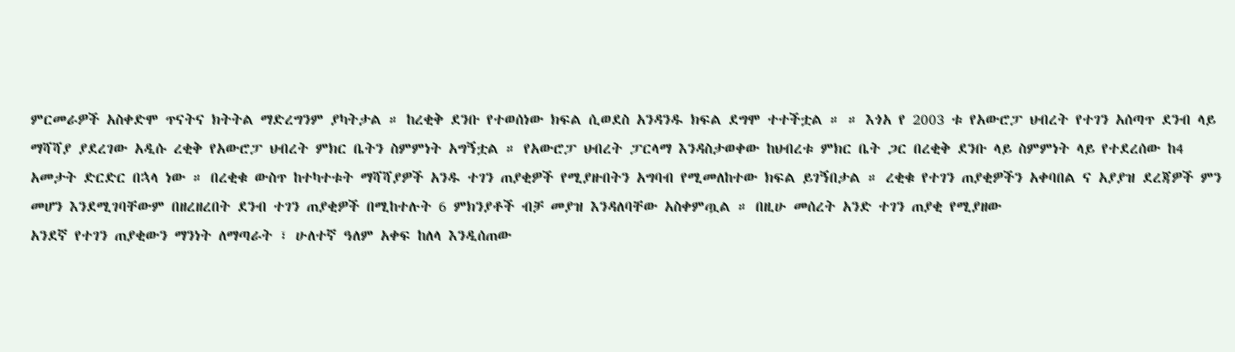ምርመራዎች አስቀድሞ ጥናትና ክትትል ማድረግንም ያካትታል ። ከረቂቅ ደንቡ የተወሰነው ክፍል ሲወደስ አንዳንዱ ክፍል ደግሞ ተተችቷል ። ። እጎአ የ 2003 ቱ የአውሮፓ ህብረት የተገን አሰጣጥ ደንብ ላይ ማሻሻያ ያደረገው አዲሱ ረቂቅ የአውሮፓ ህብረት ምክር ቤትን ስምምነት አግኝቷል ። የአውሮፓ ህብረት ፓርላማ እንዳስታወቀው ከህብረቱ ምክር ቤት ጋር በረቂቅ ደንቡ ላይ ስምምነት ላይ የተደረሰው ከ4 አመታት ድርድር በኋላ ነው ። በረቂቁ ውስጥ ከተካተቱት ማሻሻያዎች አንዱ ተገን ጠያቂዎች የሚያዙበትን አግባብ የሚመለከተው ክፍል ይገኝበታል ። ረቂቁ የተገን ጠያቂዎችን አቀባበል ና አያያዝ ደረጃዎች ምን መሆን እንደሚገባቸውም በዘረዘረበት ደንብ ተገን ጠያቂዎች በሚከተሉት 6 ምክንያቶች ብቻ መያዝ እንዳለባቸው አስቀምጧል ። በዚሁ መሰረት አንድ ተገን ጠያቂ የሚያዘው
አንደኛ የተገን ጠያቂውን ማንነት ለማጣራት ፣ ሁለተኛ ዓለም አቀፍ ከለላ እንዲሰጠው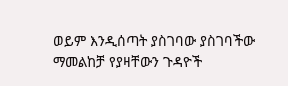ወይም እንዲሰጣት ያስገባው ያስገባችው ማመልከቻ የያዛቸውን ጉዳዮች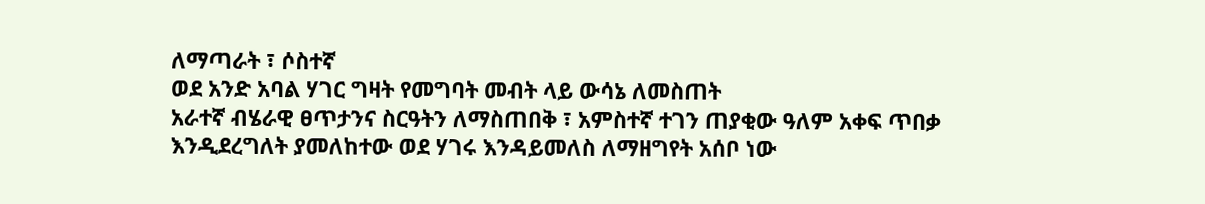ለማጣራት ፣ ሶስተኛ
ወደ አንድ አባል ሃገር ግዛት የመግባት መብት ላይ ውሳኔ ለመስጠት
አራተኛ ብሄራዊ ፀጥታንና ስርዓትን ለማስጠበቅ ፣ አምስተኛ ተገን ጠያቂው ዓለም አቀፍ ጥበቃ እንዲደረግለት ያመለከተው ወደ ሃገሩ እንዳይመለስ ለማዘግየት አሰቦ ነው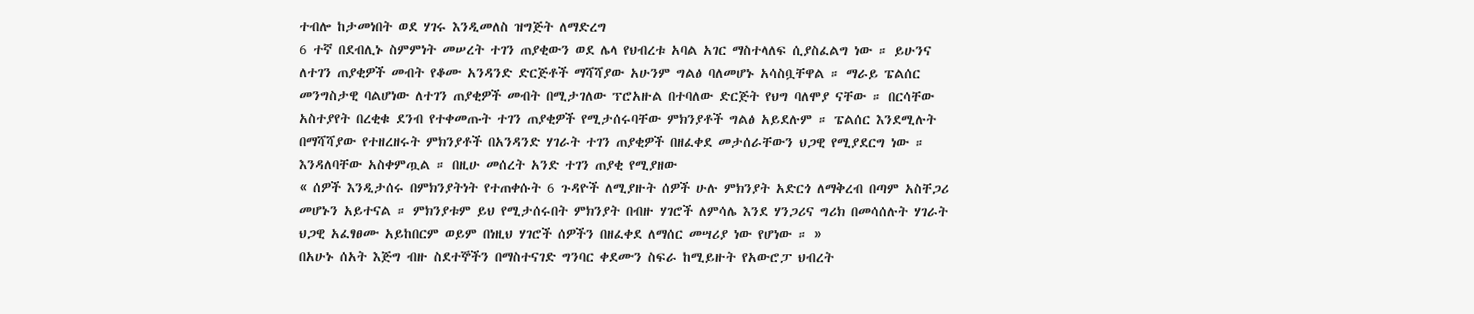ተብሎ ከታመነበት ወደ ሃገሩ እንዲመለስ ዝግጅት ለማድረግ
6 ተኛ በደብሊኑ ስምምነት መሠረት ተገን ጠያቂውን ወደ ሌላ የህብረቱ አባል አገር ማስተላለፍ ሲያስፈልግ ነው ። ይሁንና ለተገን ጠያቂዎች መብት የቆሙ አንዳንድ ድርጅቶች ማሻሻያው አሁንም ግልፅ ባለመሆኑ አሳስቧቸዋል ። ማራይ ፔልሰር መንግስታዊ ባልሆነው ለተገን ጠያቂዎች መብት በሚታገለው ፕሮአዙል በተባለው ድርጅት የህግ ባለሞያ ናቸው ። በርሳቸው አስተያየት በረቂቁ ደንብ የተቀመጡት ተገን ጠያቂዎች የሚታሰሩባቸው ምክንያቶች ግልፅ አይደሉም ። ፔልሰር እንደሚሉት በማሻሻያው የተዘረዘሩት ምክንያቶች በአንዳንድ ሃገራት ተገን ጠያቂዎች በዘፈቀደ መታሰራቸውን ህጋዊ የሚያደርግ ነው ።
እንዳለባቸው አስቀምጧል ። በዚሁ መሰረት አንድ ተገን ጠያቂ የሚያዘው
« ሰዎች እንዲታሰሩ በምክንያትነት የተጠቀሱት 6 ጉዳዮች ለሚያዙት ሰዎች ሁሉ ምክንያት አድርጎ ለማቅረብ በጣም አስቸጋሪ መሆኑን አይተናል ። ምክንያቱም ይህ የሚታሰሩበት ምክንያት በብዙ ሃገሮች ለምሳሌ እንደ ሃንጋሪና ግሪክ በመሳሰሉት ሃገራት ህጋዊ አፈፃፀሙ አይከበርም ወይም በነዚህ ሃገሮች ሰዎችን በዘፈቀደ ለማሰር መሣሪያ ነው የሆነው ። »
በአሁኑ ሰአት እጅግ ብዙ ስደተኞችን በማስተናገድ ግንባር ቀደሙን ስፍራ ከሚይዙት የአውሮፓ ህብረት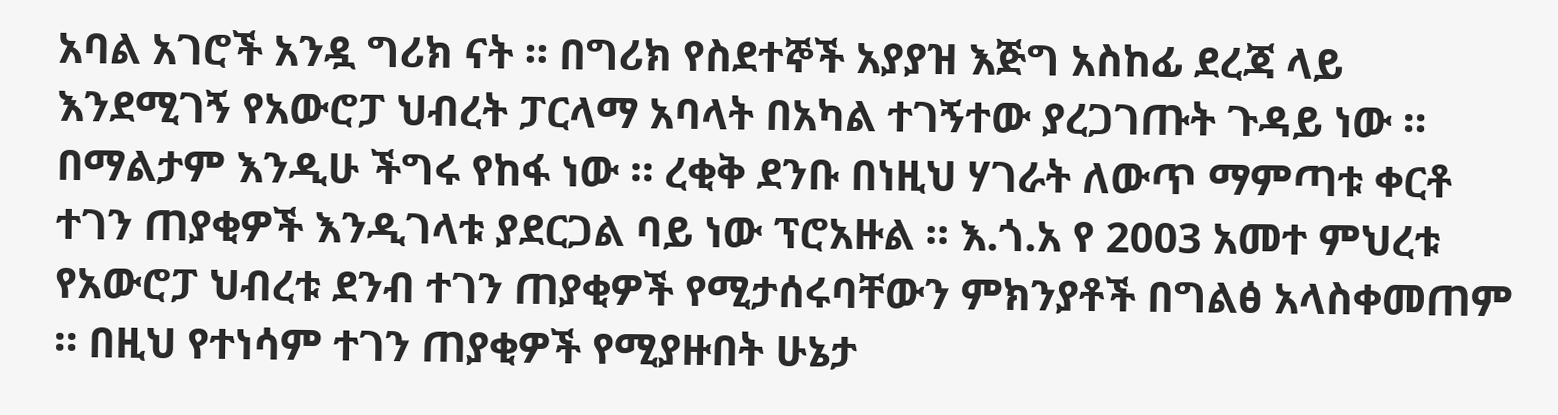አባል አገሮች አንዷ ግሪክ ናት ። በግሪክ የስደተኞች አያያዝ እጅግ አስከፊ ደረጃ ላይ እንደሚገኝ የአውሮፓ ህብረት ፓርላማ አባላት በአካል ተገኝተው ያረጋገጡት ጉዳይ ነው ። በማልታም እንዲሁ ችግሩ የከፋ ነው ። ረቂቅ ደንቡ በነዚህ ሃገራት ለውጥ ማምጣቱ ቀርቶ ተገን ጠያቂዎች እንዲገላቱ ያደርጋል ባይ ነው ፕሮአዙል ። እ.ጎ.አ የ 2003 አመተ ምህረቱ የአውሮፓ ህብረቱ ደንብ ተገን ጠያቂዎች የሚታሰሩባቸውን ምክንያቶች በግልፅ አላስቀመጠም ። በዚህ የተነሳም ተገን ጠያቂዎች የሚያዙበት ሁኔታ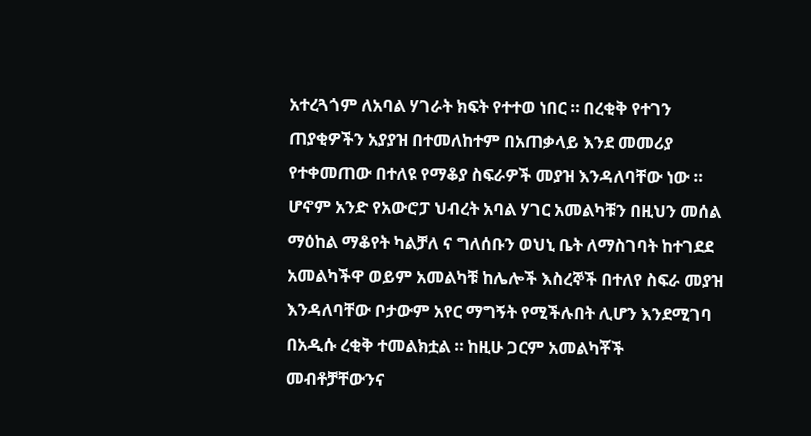አተረጓጎም ለአባል ሃገራት ክፍት የተተወ ነበር ። በረቂቅ የተገን ጠያቂዎችን አያያዝ በተመለከተም በአጠቃላይ እንደ መመሪያ የተቀመጠው በተለዩ የማቆያ ስፍራዎች መያዝ እንዳለባቸው ነው ። ሆኖም አንድ የአውሮፓ ህብረት አባል ሃገር አመልካቹን በዚህን መሰል ማዕከል ማቆየት ካልቻለ ና ግለሰቡን ወህኒ ቤት ለማስገባት ከተገደደ አመልካችዋ ወይም አመልካቹ ከሌሎች እስረኞች በተለየ ስፍራ መያዝ እንዳለባቸው ቦታውም አየር ማግኝት የሚችሉበት ሊሆን እንደሚገባ በአዲሱ ረቂቅ ተመልክቷል ። ከዚሁ ጋርም አመልካቾች መብቶቻቸውንና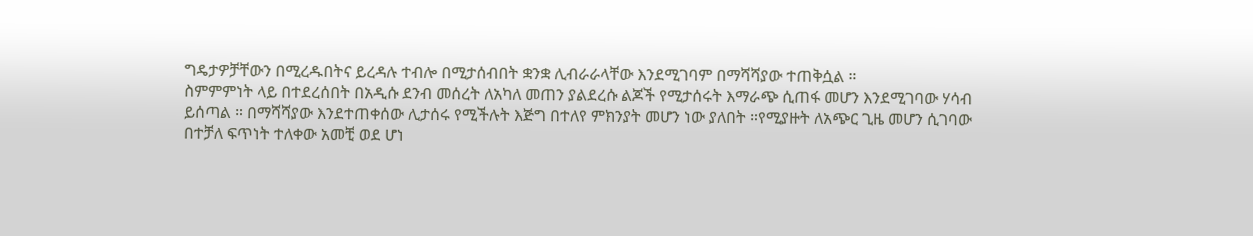ግዴታዎቻቸውን በሚረዱበትና ይረዳሉ ተብሎ በሚታሰብበት ቋንቋ ሊብራራላቸው እንደሚገባም በማሻሻያው ተጠቅሷል ።
ስምምምነት ላይ በተደረሰበት በአዲሱ ደንብ መሰረት ለአካለ መጠን ያልደረሱ ልጆች የሚታሰሩት እማራጭ ሲጠፋ መሆን እንደሚገባው ሃሳብ ይሰጣል ። በማሻሻያው እንደተጠቀሰው ሊታሰሩ የሚችሉት እጅግ በተለየ ምክንያት መሆን ነው ያለበት ።የሚያዙት ለአጭር ጊዜ መሆን ሲገባው በተቻለ ፍጥነት ተለቀው አመቺ ወደ ሆነ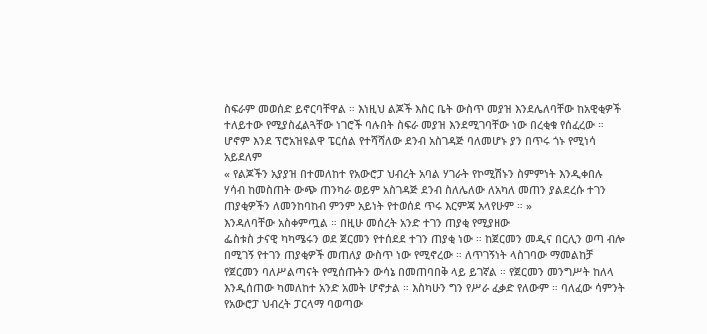ስፍራም መወሰድ ይኖርባቸዋል ። እነዚህ ልጆች እስር ቤት ውስጥ መያዝ እንደሌለባቸው ከአዊቂዎች ተለይተው የሚያስፈልጓቸው ነገሮች ባሉበት ስፍራ መያዝ እንደሚገባቸው ነው በረቂቁ የሰፈረው ። ሆኖም እንደ ፕሮአዝዩልዋ ፔርሰል የተሻሻለው ደንብ አስገዳጅ ባለመሆኑ ያን በጥሩ ጎኑ የሚነሳ አይደለም
« የልጆችን አያያዝ በተመለከተ የአውሮፓ ህብረት አባል ሃገራት የኮሚሽኑን ስምምነት እንዲቀበሉ ሃሳብ ከመስጠት ውጭ ጠንካራ ወይም አስገዳጅ ደንብ ስለሌለው ለአካለ መጠን ያልደረሱ ተገን ጠያቂዎችን ለመንከባከብ ምንም አይነት የተወሰደ ጥሩ እርምጃ አላየሁም ። »
እንዳለባቸው አስቀምጧል ። በዚሁ መሰረት አንድ ተገን ጠያቂ የሚያዘው
ፌስቱስ ታናዊ ካካሜሩን ወደ ጀርመን የተሰደደ ተገን ጠያቂ ነው ። ከጀርመን መዲና በርሊን ወጣ ብሎ በሚገኝ የተገን ጠያቂዎች መጠለያ ውስጥ ነው የሚኖረው ። ለጥገኝነት ላስገባው ማመልከቻ የጀርመን ባለሥልጣናት የሚሰጡትን ውሳኔ በመጠባበቅ ላይ ይገኛል ። የጀርመን መንግሥት ከለላ እንዲሰጠው ካመለከተ አንድ አመት ሆኖታል ። እስካሁን ግን የሥራ ፈቃድ የለውም ። ባለፈው ሳምንት የአውሮፓ ህብረት ፓርላማ ባወጣው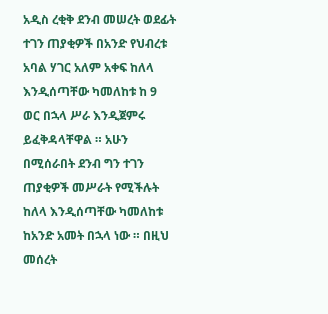አዲስ ረቂቅ ደንብ መሠረት ወደፊት ተገን ጠያቂዎች በአንድ የህብረቱ አባል ሃገር አለም አቀፍ ከለላ እንዲሰጣቸው ካመለከቱ ከ 9 ወር በኋላ ሥራ እንዲጀምሩ ይፈቅዳላቸዋል ። አሁን በሚሰራበት ደንብ ግን ተገን ጠያቂዎች መሥራት የሚችሉት ከለላ እንዲሰጣቸው ካመለከቱ ከአንድ አመት በኋላ ነው ። በዚህ መሰረት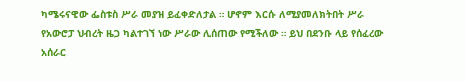ካሜሩናዊው ፌስቱስ ሥራ መያዝ ይፈቀድለታል ። ሆኖም እርሱ ለሚያመለክትበት ሥራ የአውሮፓ ህብረት ዜጋ ካልተገኘ ነው ሥራው ሊሰጠው የሚችለው ። ይህ በደንቡ ላይ የሰፈረው አሰራር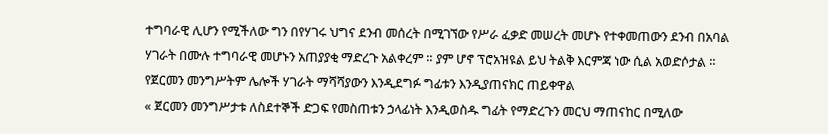ተግባራዊ ሊሆን የሚችለው ግን በየሃገሩ ህግና ደንብ መሰረት በሚገኘው የሥራ ፈቃድ መሠረት መሆኑ የተቀመጠውን ደንብ በአባል ሃገራት በሙሉ ተግባራዊ መሆኑን አጠያያቂ ማድረጉ አልቀረም ። ያም ሆኖ ፕሮአዝዩል ይህ ትልቅ እርምጃ ነው ሲል አወድሶታል ። የጀርመን መንግሥትም ሌሎች ሃገራት ማሻሻያውን እንዲደግፉ ግፊቱን እንዲያጠናክር ጠይቀዋል
« ጀርመን መንግሥታቱ ለስደተኞች ድጋፍ የመስጠቱን ኃላፊነት እንዲወስዱ ግፊት የማድረጉን መርህ ማጠናከር በሚለው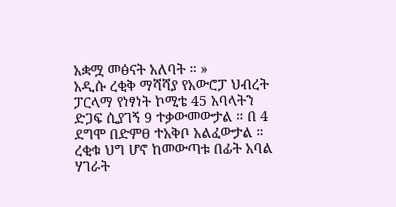አቋሟ መፅናት አለባት ። »
አዲሱ ረቂቅ ማሻሻያ የአውሮፓ ህብረት ፓርላማ የነፃነት ኮሚቴ 45 አባላትን ድጋፍ ሲያገኝ 9 ተቃውመውታል ። በ 4 ደግሞ በድምፀ ተአቅቦ አልፈውታል ። ረቂቁ ህግ ሆኖ ከመውጣቱ በፊት አባል ሃገራት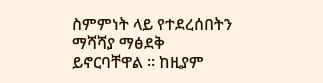ስምምነት ላይ የተደረሰበትን ማሻሻያ ማፅደቅ ይኖርባቸዋል ። ከዚያም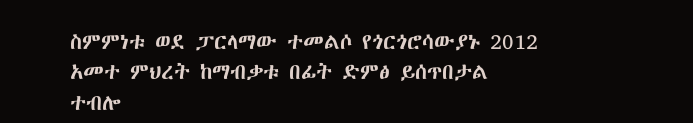ስምምነቱ ወደ ፓርላማው ተመልሶ የጎርጎሮሳውያኑ 2012 አመተ ምህረት ከማብቃቱ በፊት ድምፅ ይሰጥበታል ተብሎ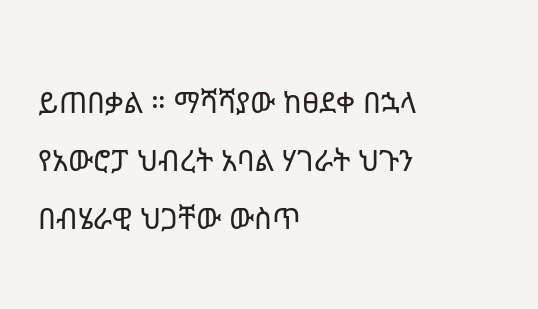ይጠበቃል ። ማሻሻያው ከፀደቀ በኋላ የአውሮፓ ህብረት አባል ሃገራት ህጉን በብሄራዊ ህጋቸው ውስጥ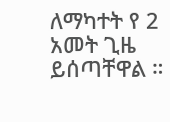ለማካተት የ 2 አመት ጊዜ ይሰጣቸዋል ።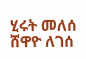ሂሩት መለሰ
ሸዋዮ ለገሰ